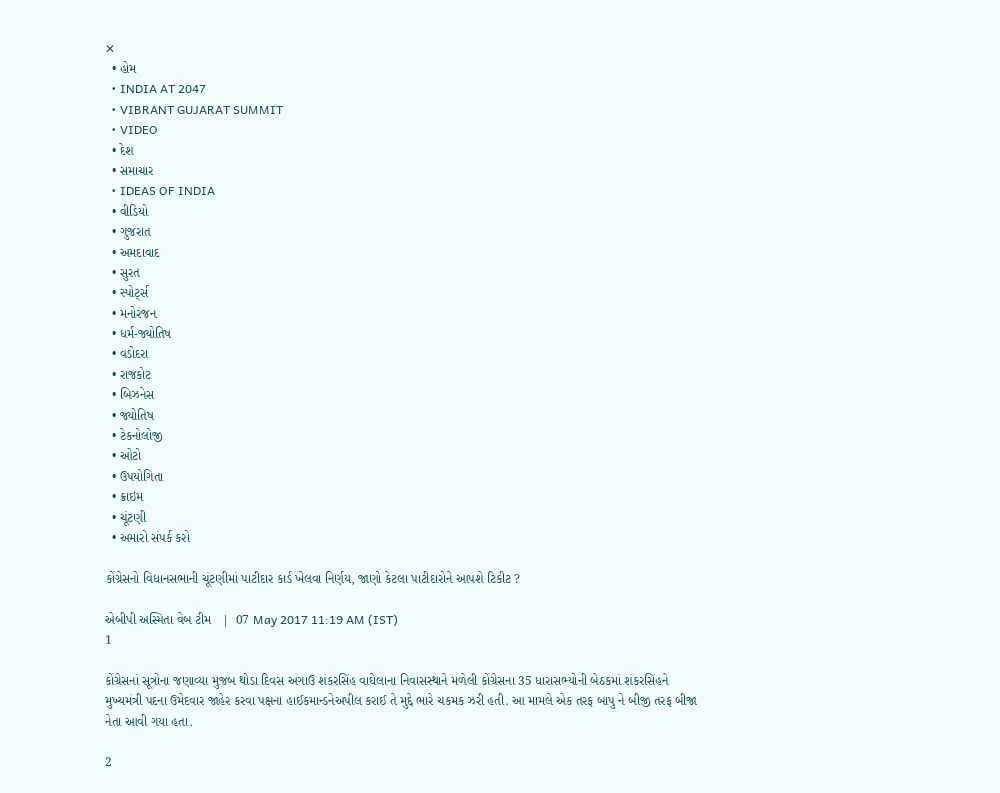✕
  • હોમ
  • INDIA AT 2047
  • VIBRANT GUJARAT SUMMIT
  • VIDEO
  • દેશ
  • સમાચાર
  • IDEAS OF INDIA
  • વીડિયો
  • ગુજરાત
  • અમદાવાદ
  • સુરત
  • સ્પોર્ટ્સ
  • મનોરંજન
  • ધર્મ-જ્યોતિષ
  • વડોદરા
  • રાજકોટ
  • બિઝનેસ
  • જ્યોતિષ
  • ટેકનોલોજી
  • ઓટો
  • ઉપયોગિતા
  • ક્રાઇમ
  • ચૂંટણી
  • અમારો સંપર્ક કરો

કોંગ્રેસનો વિધાનસભાની ચૂંટણીમાં પાટીદાર કાર્ડ ખેલવા નિર્ણય, જાણો કેટલા પાટીદારોને આપશે ટિકીટ ?

એબીપી અસ્મિતા વેબ ટીમ   |  07 May 2017 11:19 AM (IST)
1

કોંગ્રેસનાં સૂત્રોના જણાવ્યા મુજબ થોડા દિવસ અગાઉ શંકરસિંહ વાઘેલાના નિવાસસ્થાને મળેલી કોંગ્રેસના 35 ધારાસભ્યોની બેઠકમાં શંકરસિંહને મુખ્યમંત્રી પદના ઉમેદવાર જાહેર કરવા પક્ષના હાઈકમાન્ડનેઅપીલ કરાઈ તે મુદ્દે ભારે ચકમક ઝરી હતી. આ મામલે એક તરફ બાપુ ને બીજી તરફ બીજા નેતા આવી ગયા હતા.

2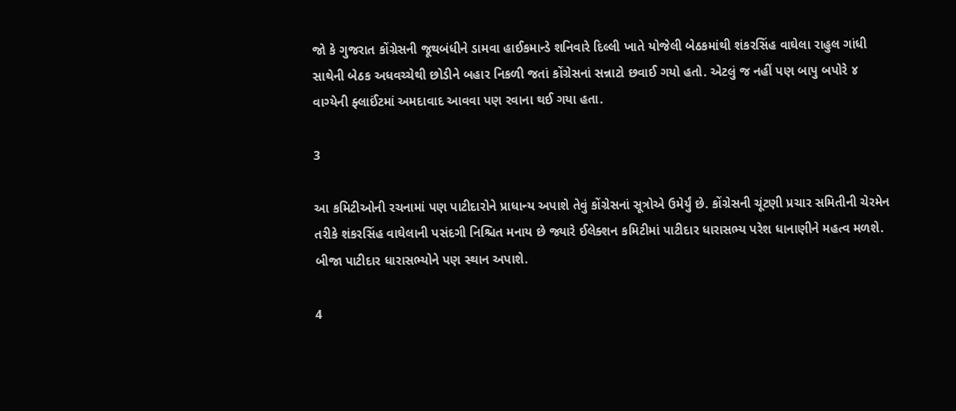જો કે ગુજરાત કોંગ્રેસની જૂથબંધીને ડામવા હાઈકમાન્ડે શનિવારે દિલ્લી ખાતે યોજેલી બેઠકમાંથી શંકરસિંહ વાઘેલા રાહુલ ગાંધી સાથેની બેઠક અધવચ્ચેથી છોડીને બહાર નિકળી જતાં કોંગ્રેસનાં સન્નાટો છવાઈ ગયો હતો. એટલું જ નહીં પણ બાપુ બપોરે ૪ વાગ્યેની ફ્લાઈંટમાં અમદાવાદ આવવા પણ રવાના થઈ ગયા હતા.

3

આ કમિટીઓની રચનામાં પણ પાટીદારોને પ્રાધાન્ય અપાશે તેવું કોંગ્રેસનાં સૂત્રોએ ઉમેર્યું છે. કોંગ્રેસની ચૂંટણી પ્રચાર સમિતીની ચેરમેન તરીકે શંકરસિંહ વાઘેલાની પસંદગી નિશ્ચિત મનાય છે જ્યારે ઈલેક્શન કમિટીમાં પાટીદાર ધારાસભ્ય પરેશ ધાનાણીને મહત્વ મળશે. બીજા પાટીદાર ધારાસભ્યોને પણ સ્થાન અપાશે.

4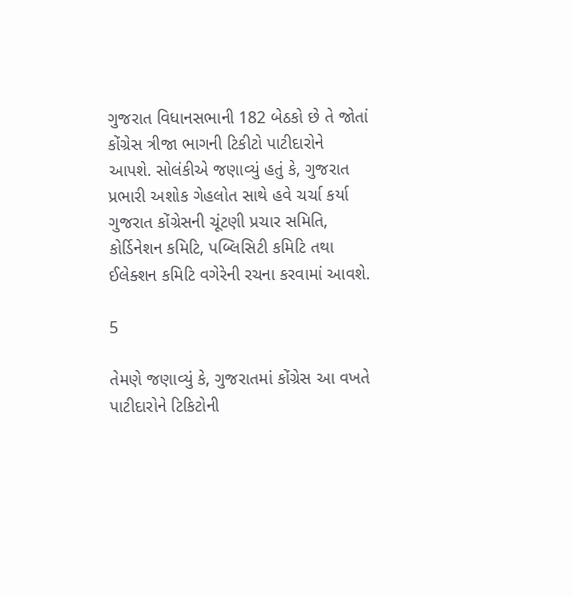ગુજરાત વિધાનસભાની 182 બેઠકો છે તે જોતાં કોંગ્રેસ ત્રીજા ભાગની ટિકીટો પાટીદારોને આપશે. સોલંકીએ જણાવ્યું હતું કે, ગુજરાત પ્રભારી અશોક ગેહલોત સાથે હવે ચર્ચા કર્યા ગુજરાત કોંગ્રેસની ચૂંટણી પ્રચાર સમિતિ, કોર્ડિનેશન કમિટિ, પબ્લિસિટી કમિટિ તથા ઈલેક્શન કમિટિ વગેરેની રચના કરવામાં આવશે.

5

તેમણે જણાવ્યું કે, ગુજરાતમાં કોંગ્રેસ આ વખતે પાટીદારોને ટિકિટોની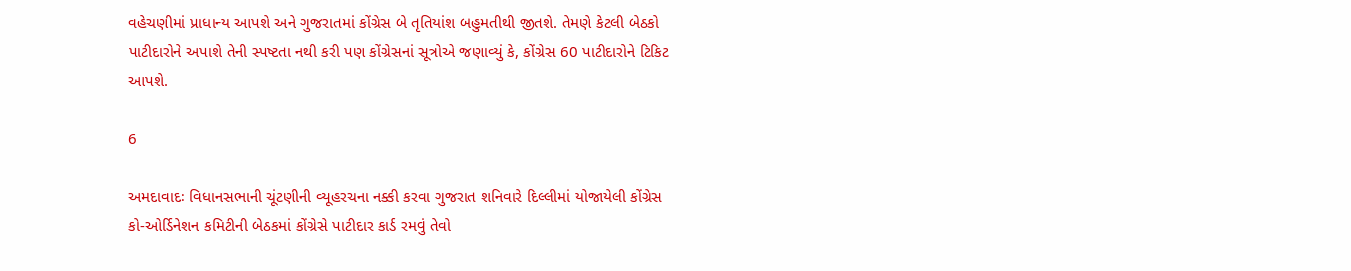વહેચણીમાં પ્રાધાન્ય આપશે અને ગુજરાતમાં કોંગ્રેસ બે તૃતિયાંશ બહુમતીથી જીતશે. તેમણે કેટલી બેઠકો પાટીદારોને અપાશે તેની સ્પષ્ટતા નથી કરી પણ કોંગ્રેસનાં સૂત્રોએ જણાવ્યું કે, કોંગ્રેસ 60 પાટીદારોને ટિકિટ આપશે.

6

અમદાવાદઃ વિધાનસભાની ચૂંટણીની વ્યૂહરચના નક્કી કરવા ગુજરાત શનિવારે દિલ્લીમાં યોજાયેલી કોંગ્રેસ કો-ઓર્ડિનેશન કમિટીની બેઠકમાં કોંગ્રેસે પાટીદાર કાર્ડ રમવું તેવો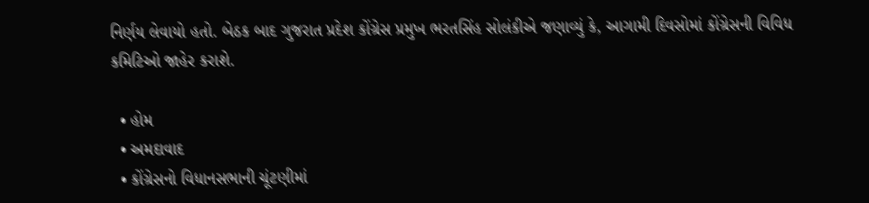નિર્ણય લેવાયો હતો. બેઠક બાદ ગુજરાત પ્રદેશ કોંગ્રેસ પ્રમુખ ભરતસિંહ સોલંકીએ જણાવ્યું કે, આગામી દિવસોમાં કોંગ્રેસની વિવિધ કમિટિઓ જાહેર કરાશે.

  • હોમ
  • અમદાવાદ
  • કોંગ્રેસનો વિધાનસભાની ચૂંટણીમાં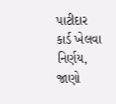પાટીદાર કાર્ડ ખેલવા નિર્ણય, જાણો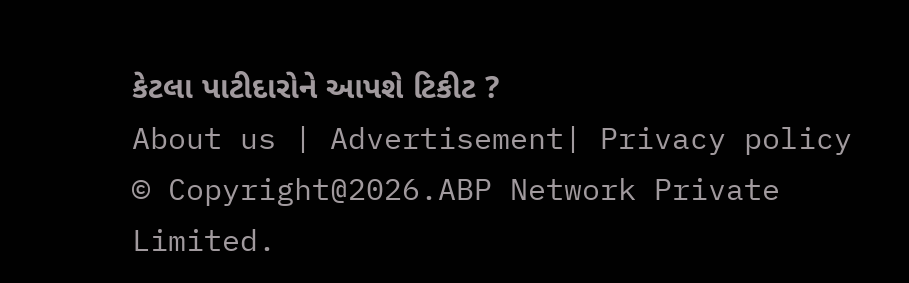કેટલા પાટીદારોને આપશે ટિકીટ ?
About us | Advertisement| Privacy policy
© Copyright@2026.ABP Network Private Limited.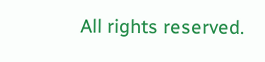All rights reserved.